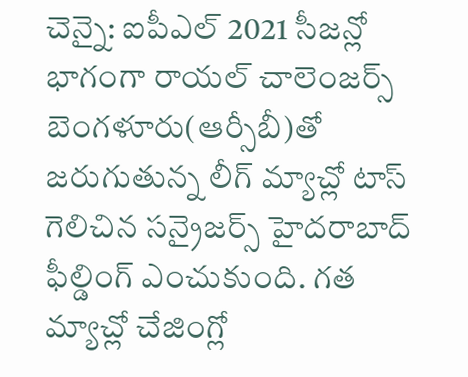చెన్నై: ఐపీఎల్ 2021 సీజన్లో భాగంగా రాయల్ చాలెంజర్స్ బెంగళూరు(ఆర్సీబీ)తో జరుగుతున్న లీగ్ మ్యాచ్లో టాస్ గెలిచిన సన్రైజర్స్ హైదరాబాద్ ఫీల్డింగ్ ఎంచుకుంది. గత మ్యాచ్లో చేజింగ్లో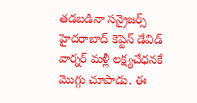తడబడినా సన్రైజర్స్ హైదరాబాద్ కెప్టెన్ డేవిడ్ వార్నర్ మళ్లీ లక్ష్యచేధనకే మొగ్గు చూపాడు. ఈ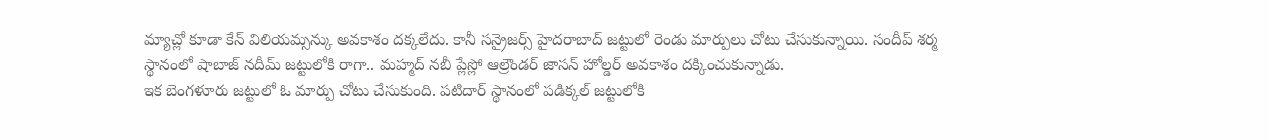మ్యాచ్లో కూడా కేన్ విలియమ్సన్కు అవకాశం దక్కలేదు. కానీ సన్రైజర్స్ హైదరాబాద్ జట్టులో రెండు మార్పులు చోటు చేసుకున్నాయి. సందీప్ శర్మ స్థానంలో షాబాజ్ నదీమ్ జట్టులోకి రాగా.. మహ్మద్ నబీ ప్లేస్లో ఆల్రౌండర్ జాసన్ హోల్డర్ అవకాశం దక్కించుకున్నాడు.
ఇక బెంగళూరు జట్టులో ఓ మార్పు చోటు చేసుకుంది. పటిదార్ స్థానంలో పడిక్కల్ జట్టులోకి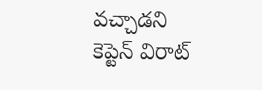వచ్చాడని కెప్టెన్ విరాట్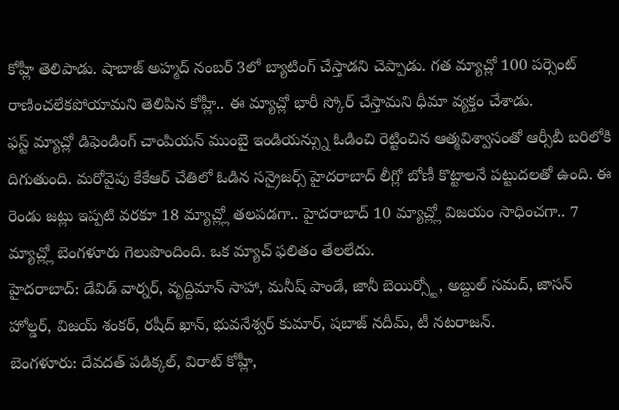కోహ్లీ తెలిపాడు. షాబాజ్ అహ్మద్ నంబర్ 3లో బ్యాటింగ్ చేస్తాడని చెప్పాడు. గత మ్యాచ్లో 100 పర్సెంట్ రాణించలేకపోయామని తెలిపిన కోహ్లీ.. ఈ మ్యాచ్లో భారీ స్కోర్ చేస్తామని ధీమా వ్యక్తం చేశాడు.
ఫస్ట్ మ్యాచ్లో డిఫెండింగ్ చాంపియన్ ముంబై ఇండియన్స్ను ఓడించి రెట్టించిన ఆత్మవిశ్వాసంతో ఆర్సీబీ బరిలోకి దిగుతుంది. మరోవైపు కేకేఆర్ చేతిలో ఓడిన సన్రైజర్స్ హైదరాబాద్ లీగ్లో బోణీ కొట్టాలనే పట్టుదలతో ఉంది. ఈ రెండు జట్లు ఇప్పటి వరకూ 18 మ్యాచ్ల్లో తలపడగా.. హైదరాబాద్ 10 మ్యాచ్ల్లో విజయం సాధించగా.. 7 మ్యాచ్ల్లో బెంగళూరు గెలుపొందింది. ఒక మ్యాచ్ ఫలితం తేలలేదు.
హైదరాబాద్: డేవిడ్ వార్నర్, వృద్దిమాన్ సాహా, మనీష్ పాండే, జానీ బెయిర్స్టో, అబ్దుల్ సమద్, జాసన్ హోల్డర్, విజయ్ శంకర్, రషీద్ ఖాన్, భువనేశ్వర్ కుమార్, షబాజ్ నదీమ్, టీ నటరాజన్.
బెంగళూరు: దేవదత్ పడిక్కల్, విరాట్ కోహ్లీ,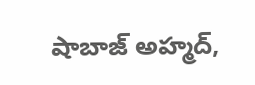షాబాజ్ అహ్మద్,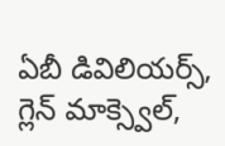ఏబీ డివిలియర్స్, గ్లెన్ మాక్స్వెల్,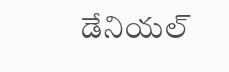డేనియల్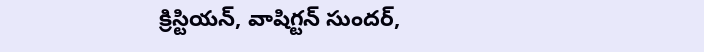క్రిస్టియన్, వాషిగ్టన్ సుందర్,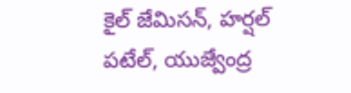కైల్ జేమిసన్, హర్షల్ పటేల్, యుజ్వేంద్ర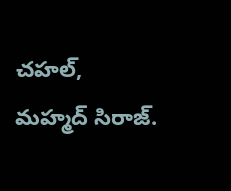చహల్, మహ్మద్ సిరాజ్.